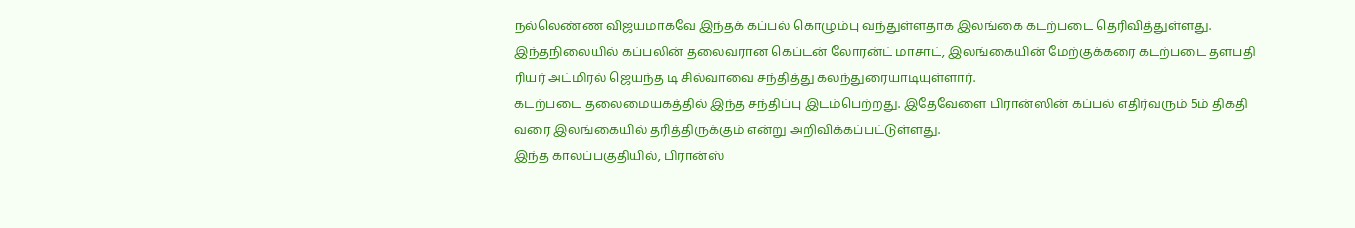நல்லெண்ண விஜயமாகவே இந்தக் கப்பல் கொழும்பு வந்துள்ளதாக இலங்கை கடற்படை தெரிவித்துள்ளது.
இந்தநிலையில் கப்பலின் தலைவரான கெப்டன் லோரன்ட் மாசாட், இலங்கையின் மேற்குக்கரை கடற்படை தளபதி ரியர் அட்மிரல் ஜெயந்த டி சில்வாவை சந்தித்து கலந்துரையாடியுள்ளார்.
கடற்படை தலைமையகத்தில் இந்த சந்திப்பு இடம்பெற்றது. இதேவேளை பிரான்ஸின் கப்பல் எதிர்வரும் 5ம் திகதி வரை இலங்கையில் தரித்திருக்கும் என்று அறிவிக்கப்பட்டுள்ளது.
இந்த காலப்பகுதியில், பிரான்ஸ்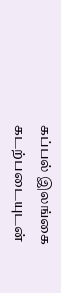கப்பல் இலங்கை கடற்படையுடன்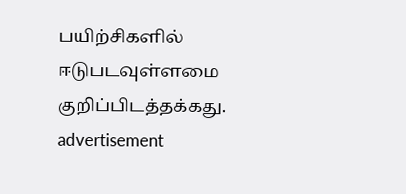பயிற்சிகளில் ஈடுபடவுள்ளமை குறிப்பிடத்தக்கது.
advertisement